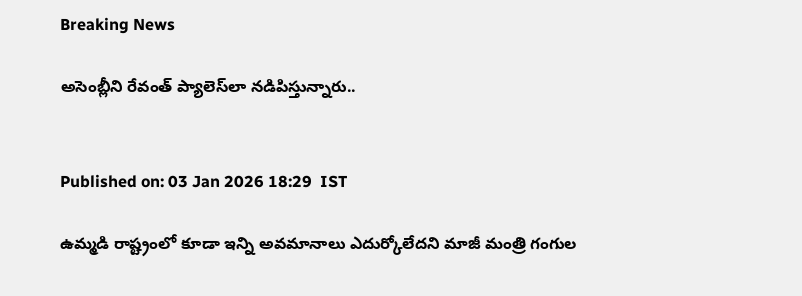Breaking News

అసెంబ్లీని రేవంత్ ప్యాలెస్‌లా నడిపిస్తున్నారు..


Published on: 03 Jan 2026 18:29  IST

ఉమ్మడి రాష్ట్రంలో కూడా ఇన్ని అవమానాలు ఎదుర్కోలేదని మాజీ మంత్రి గంగుల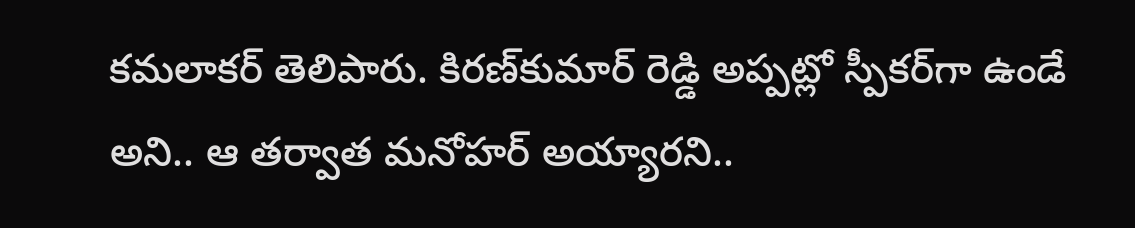కమలాకర్ తెలిపారు. కిరణ్‌కుమార్ రెడ్డి అప్పట్లో స్పీకర్‌గా ఉండే అని.. ఆ తర్వాత మనోహర్ అయ్యారని..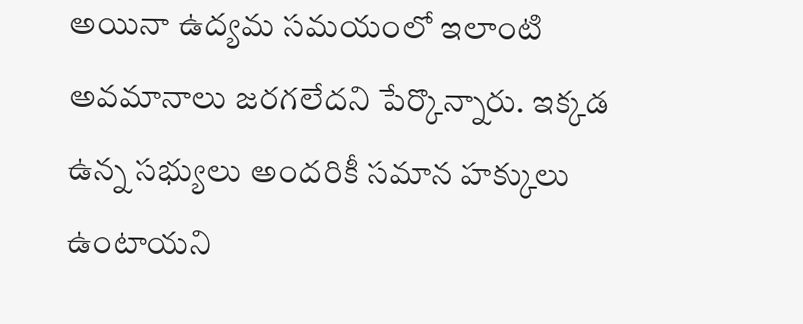అయినా ఉద్యమ సమయంలో ఇలాంటి అవమానాలు జరగలేదని పేర్కొన్నారు. ఇక్కడ ఉన్న సభ్యులు అందరికీ సమాన హక్కులు ఉంటాయని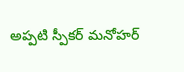అప్పటి స్పీకర్ మనోహర్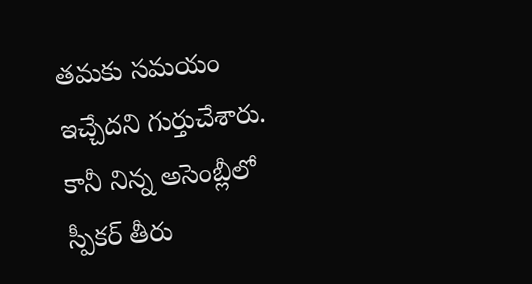తమకు సమయం ఇచ్చేదని గుర్తుచేశారు. కానీ నిన్న అసెంబ్లీలో స్పీకర్ తీరు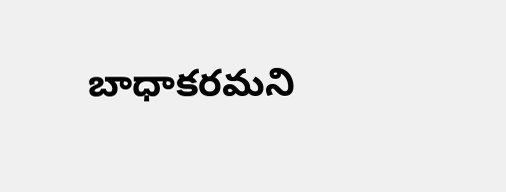బాధాకరమని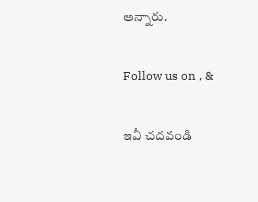అన్నారు.

Follow us on , &

ఇవీ చదవండి